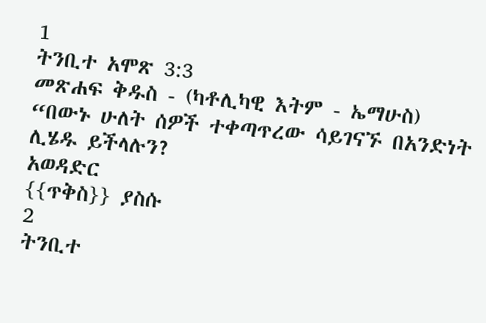1
ትንቢተ አሞጽ 3:3
መጽሐፍ ቅዱስ - (ካቶሊካዊ እትም - ኤማሁስ)
“በውኑ ሁለት ሰዎች ተቀጣጥረው ሳይገናኙ በአንድነት ሊሄዱ ይችላሉን?
አወዳድር
{{ጥቅስ}} ያስሱ
2
ትንቢተ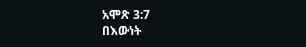አሞጽ 3:7
በእውነት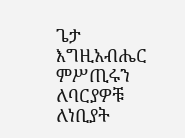ጌታ እግዚአብሔር ምሥጢሩን ለባርያዎቹ ለነቢያት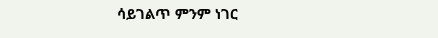ሳይገልጥ ምንም ነገር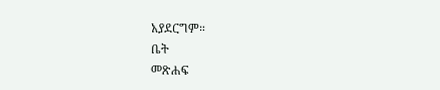አያደርግም።
ቤት
መጽሐፍ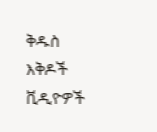ቅዱስ
እቅዶች
ቪዲዮዎች